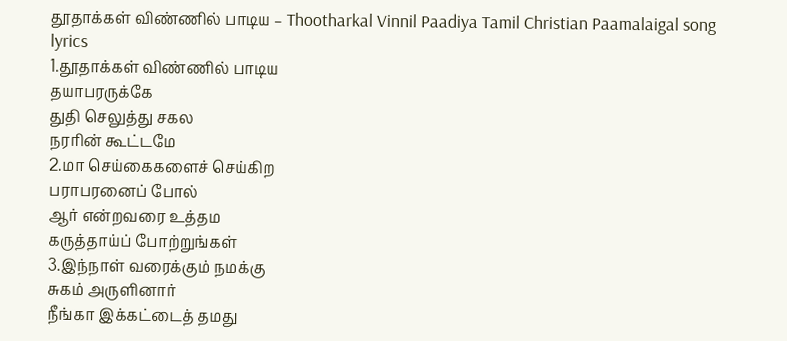தூதாக்கள் விண்ணில் பாடிய – Thootharkal Vinnil Paadiya Tamil Christian Paamalaigal song lyrics
1.தூதாக்கள் விண்ணில் பாடிய
தயாபரருக்கே
துதி செலுத்து சகல
நரரின் கூட்டமே
2.மா செய்கைகளைச் செய்கிற
பராபரனைப் போல்
ஆர் என்றவரை உத்தம
கருத்தாய்ப் போற்றுங்கள்
3.இந்நாள் வரைக்கும் நமக்கு
சுகம் அருளினார்
நீங்கா இக்கட்டைத் தமது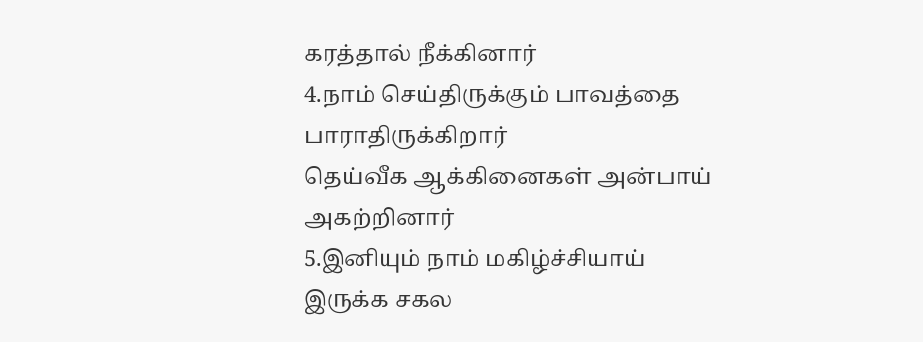கரத்தால் நீக்கினார்
4.நாம் செய்திருக்கும் பாவத்தை
பாராதிருக்கிறார்
தெய்வீக ஆக்கினைகள் அன்பாய்
அகற்றினார்
5.இனியும் நாம் மகிழ்ச்சியாய்
இருக்க சகல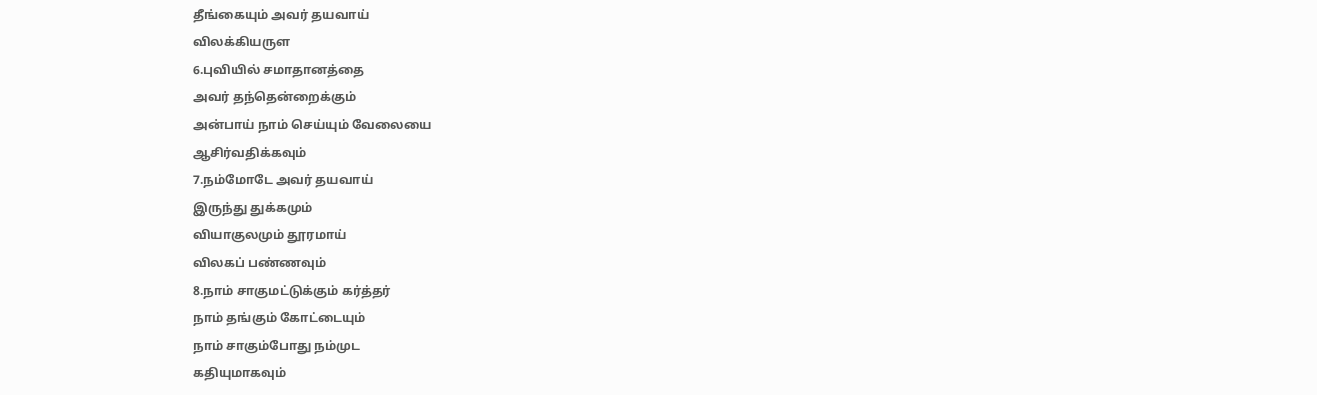தீங்கையும் அவர் தயவாய்
விலக்கியருள
6.புவியில் சமாதானத்தை
அவர் தந்தென்றைக்கும்
அன்பாய் நாம் செய்யும் வேலையை
ஆசிர்வதிக்கவும்
7.நம்மோடே அவர் தயவாய்
இருந்து துக்கமும்
வியாகுலமும் தூரமாய்
விலகப் பண்ணவும்
8.நாம் சாகுமட்டுக்கும் கர்த்தர்
நாம் தங்கும் கோட்டையும்
நாம் சாகும்போது நம்முட
கதியுமாகவும்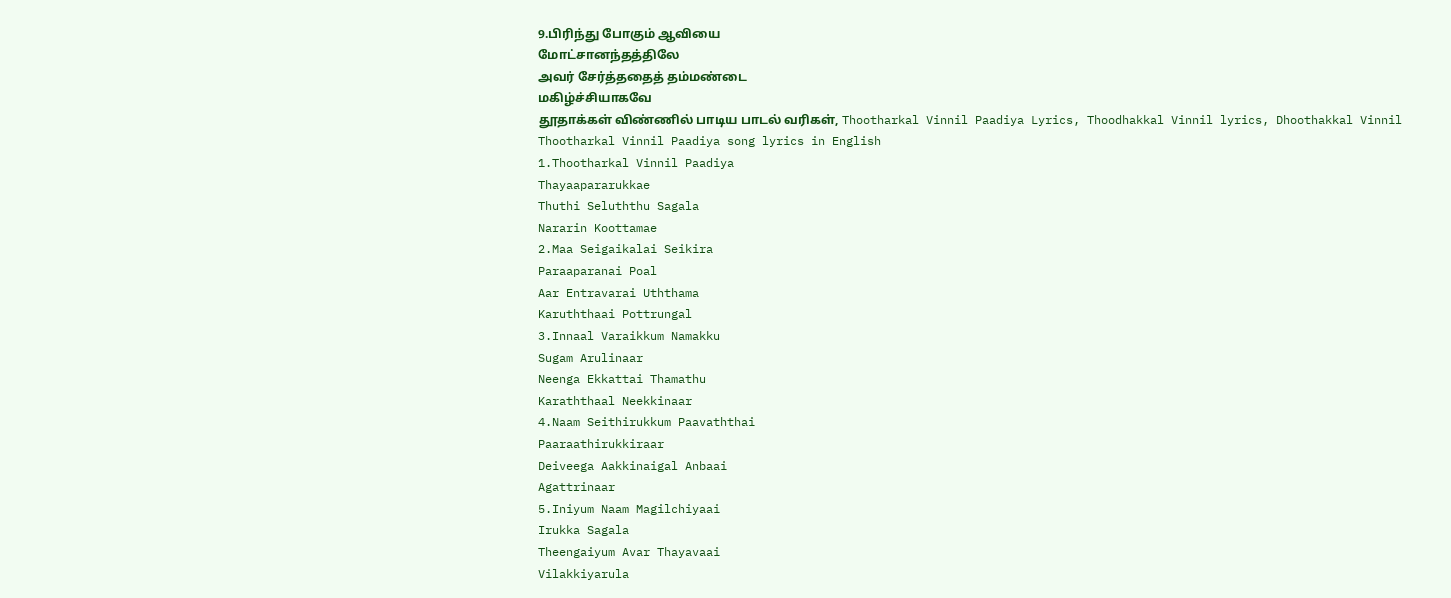9.பிரிந்து போகும் ஆவியை
மோட்சானந்தத்திலே
அவர் சேர்த்ததைத் தம்மண்டை
மகிழ்ச்சியாகவே
தூதாக்கள் விண்ணில் பாடிய பாடல் வரிகள், Thootharkal Vinnil Paadiya Lyrics, Thoodhakkal Vinnil lyrics, Dhoothakkal Vinnil
Thootharkal Vinnil Paadiya song lyrics in English
1.Thootharkal Vinnil Paadiya
Thayaapararukkae
Thuthi Seluththu Sagala
Nararin Koottamae
2.Maa Seigaikalai Seikira
Paraaparanai Poal
Aar Entravarai Uththama
Karuththaai Pottrungal
3.Innaal Varaikkum Namakku
Sugam Arulinaar
Neenga Ekkattai Thamathu
Karaththaal Neekkinaar
4.Naam Seithirukkum Paavaththai
Paaraathirukkiraar
Deiveega Aakkinaigal Anbaai
Agattrinaar
5.Iniyum Naam Magilchiyaai
Irukka Sagala
Theengaiyum Avar Thayavaai
Vilakkiyarula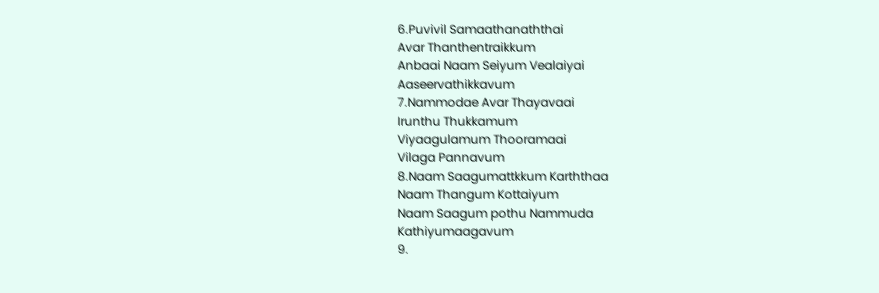6.Puvivil Samaathanaththai
Avar Thanthentraikkum
Anbaai Naam Seiyum Vealaiyai
Aaseervathikkavum
7.Nammodae Avar Thayavaai
Irunthu Thukkamum
Viyaagulamum Thooramaai
Vilaga Pannavum
8.Naam Saagumattkkum Karththaa
Naam Thangum Kottaiyum
Naam Saagum pothu Nammuda
Kathiyumaagavum
9.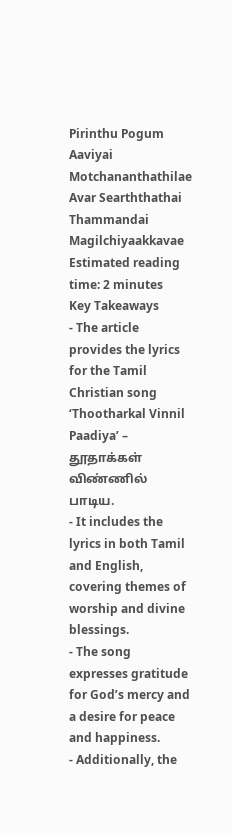Pirinthu Pogum Aaviyai
Motchananthathilae
Avar Searththathai Thammandai
Magilchiyaakkavae
Estimated reading time: 2 minutes
Key Takeaways
- The article provides the lyrics for the Tamil Christian song ‘Thootharkal Vinnil Paadiya’ – தூதாக்கள் விண்ணில் பாடிய.
- It includes the lyrics in both Tamil and English, covering themes of worship and divine blessings.
- The song expresses gratitude for God’s mercy and a desire for peace and happiness.
- Additionally, the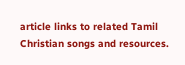article links to related Tamil Christian songs and resources.